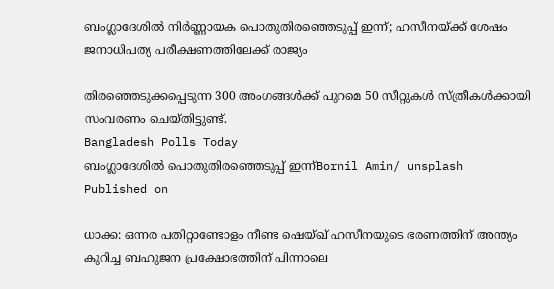ബംഗ്ലാദേശിൽ നിർണ്ണായക പൊതുതിരഞ്ഞെടുപ്പ് ഇന്ന്; ഹസീനയ്ക്ക് ശേഷം ജനാധിപത്യ പരീക്ഷണത്തിലേക്ക് രാജ്യം

തിരഞ്ഞെടുക്കപ്പെടുന്ന 300 അംഗങ്ങൾക്ക് പുറമെ 50 സീറ്റുകൾ സ്ത്രീകൾക്കായി സംവരണം ചെയ്തിട്ടുണ്ട്.
Bangladesh Polls Today
ബംഗ്ലാദേശിൽ പൊതുതിരഞ്ഞെടുപ്പ് ഇന്ന്Bornil Amin/ unsplash
Published on

ധാക്ക: ഒന്നര പതിറ്റാണ്ടോളം നീണ്ട ഷെയ്ഖ് ഹസീനയുടെ ഭരണത്തിന് അന്ത്യം കുറിച്ച ബഹുജന പ്രക്ഷോഭത്തിന് പിന്നാലെ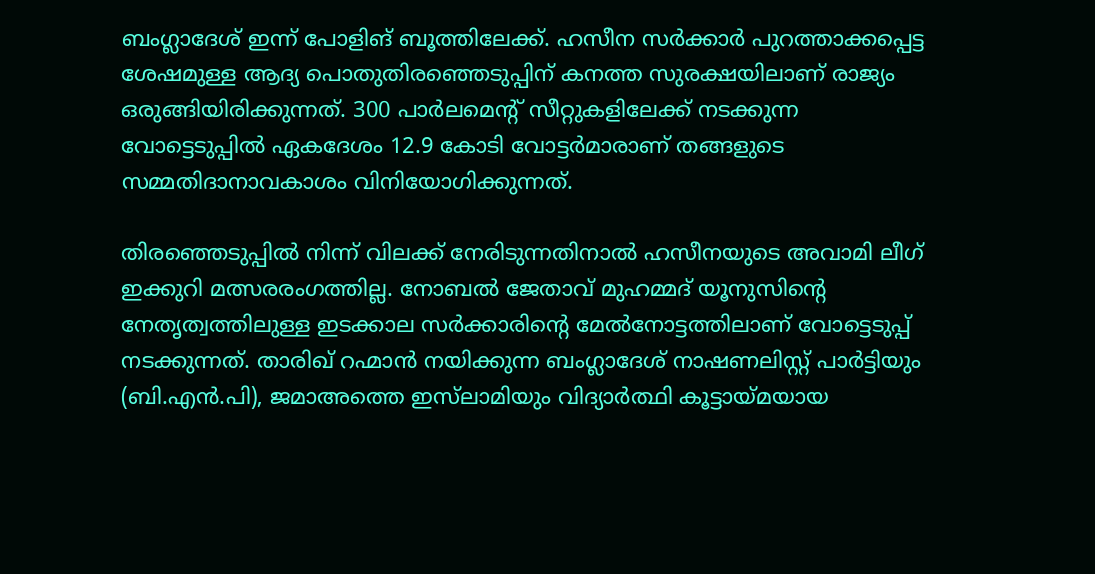ബംഗ്ലാദേശ് ഇന്ന് പോളിങ് ബൂത്തിലേക്ക്. ഹസീന സർക്കാർ പുറത്താക്കപ്പെട്ട ശേഷമുള്ള ആദ്യ പൊതുതിരഞ്ഞെടുപ്പിന് കനത്ത സുരക്ഷയിലാണ് രാജ്യം ഒരുങ്ങിയിരിക്കുന്നത്. 300 പാർലമെന്റ് സീറ്റുകളിലേക്ക് നടക്കുന്ന വോട്ടെടുപ്പിൽ ഏകദേശം 12.9 കോടി വോട്ടർമാരാണ് തങ്ങളുടെ സമ്മതിദാനാവകാശം വിനിയോഗിക്കുന്നത്.

തിരഞ്ഞെടുപ്പിൽ നിന്ന് വിലക്ക് നേരിടുന്നതിനാൽ ഹസീനയുടെ അവാമി ലീഗ് ഇക്കുറി മത്സരരംഗത്തില്ല. നോബൽ ജേതാവ് മുഹമ്മദ് യൂനുസിന്റെ നേതൃത്വത്തിലുള്ള ഇടക്കാല സർക്കാരിന്റെ മേൽനോട്ടത്തിലാണ് വോട്ടെടുപ്പ് നടക്കുന്നത്. താരിഖ് റഹ്മാൻ നയിക്കുന്ന ബംഗ്ലാദേശ് നാഷണലിസ്റ്റ് പാർട്ടിയും (ബി.എൻ.പി), ജമാഅത്തെ ഇസ്‌ലാമിയും വിദ്യാർത്ഥി കൂട്ടായ്മയായ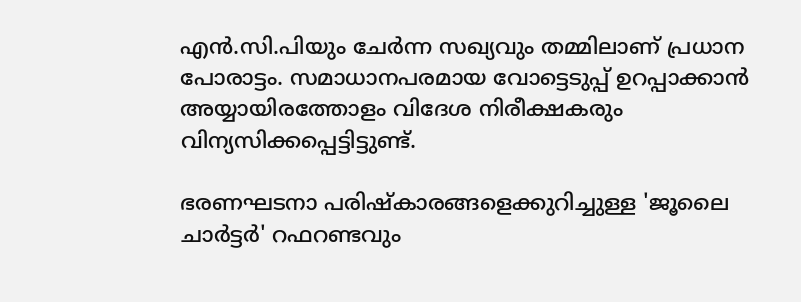എൻ.സി.പിയും ചേർന്ന സഖ്യവും തമ്മിലാണ് പ്രധാന പോരാട്ടം. സമാധാനപരമായ വോട്ടെടുപ്പ് ഉറപ്പാക്കാൻ അയ്യായിരത്തോളം വിദേശ നിരീക്ഷകരും വിന്യസിക്കപ്പെട്ടിട്ടുണ്ട്.

ഭരണഘടനാ പരിഷ്കാരങ്ങളെക്കുറിച്ചുള്ള 'ജൂലൈ ചാർട്ടർ' റഫറണ്ടവും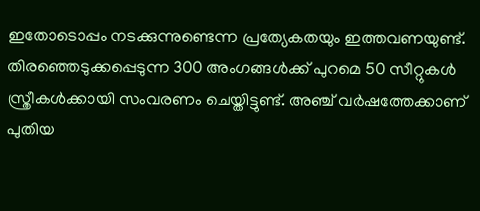ഇതോടൊപ്പം നടക്കുന്നുണ്ടെന്ന പ്രത്യേകതയും ഇത്തവണയുണ്ട്. തിരഞ്ഞെടുക്കപ്പെടുന്ന 300 അംഗങ്ങൾക്ക് പുറമെ 50 സീറ്റുകൾ സ്ത്രീകൾക്കായി സംവരണം ചെയ്തിട്ടുണ്ട്. അഞ്ച് വർഷത്തേക്കാണ് പുതിയ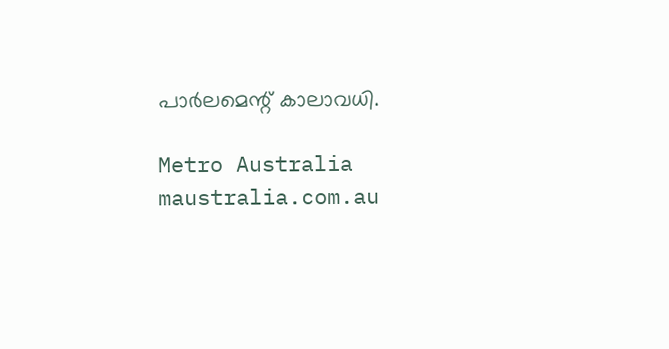പാർലമെന്റ് കാലാവധി.

Metro Australia
maustralia.com.au